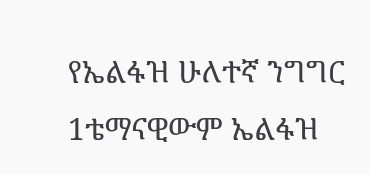የኤልፋዝ ሁለተኛ ንግግር
1ቴማናዊውም ኤልፋዝ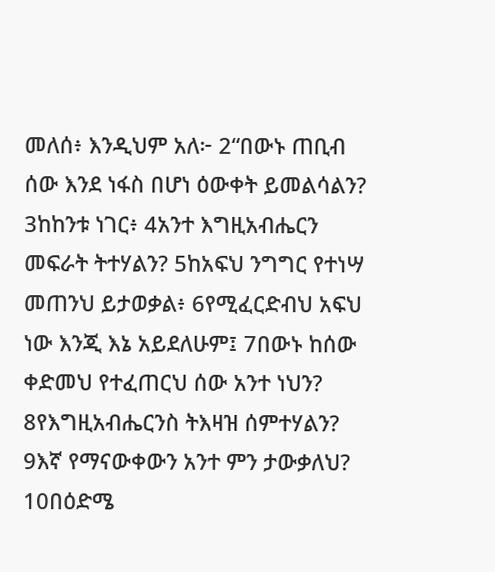መለሰ፥ እንዲህም አለ፦ 2“በውኑ ጠቢብ ሰው እንደ ነፋስ በሆነ ዕውቀት ይመልሳልን? 3ከከንቱ ነገር፥ 4አንተ እግዚአብሔርን መፍራት ትተሃልን? 5ከአፍህ ንግግር የተነሣ መጠንህ ይታወቃል፥ 6የሚፈርድብህ አፍህ ነው እንጂ እኔ አይደለሁም፤ 7በውኑ ከሰው ቀድመህ የተፈጠርህ ሰው አንተ ነህን? 8የእግዚአብሔርንስ ትእዛዝ ሰምተሃልን? 9እኛ የማናውቀውን አንተ ምን ታውቃለህ? 10በዕድሜ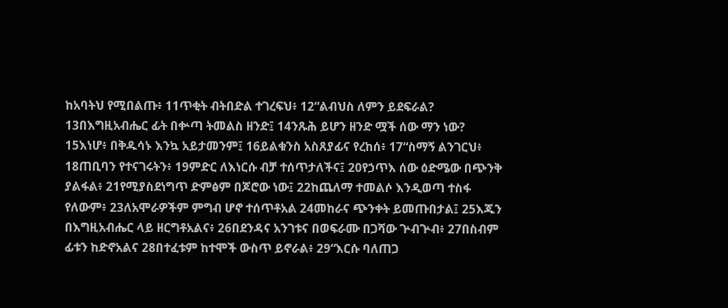ከአባትህ የሚበልጡ፥ 11ጥቂት ብትበድል ተገረፍህ፥ 12“ልብህስ ለምን ይደፍራል? 13በእግዚአብሔር ፊት በቍጣ ትመልስ ዘንድ፤ 14ንጹሕ ይሆን ዘንድ ሟች ሰው ማን ነው? 15እነሆ፥ በቅዱሳኑ እንኳ አይታመንም፤ 16ይልቁንስ አስጸያፊና የረከሰ፥ 17“ስማኝ ልንገርህ፥ 18ጠቢባን የተናገሩትን፥ 19ምድር ለእነርሱ ብቻ ተሰጥታለችና፤ 20የኃጥእ ሰው ዕድሜው በጭንቅ ያልፋል፥ 21የሚያስደነግጥ ድምፅም በጆሮው ነው፤ 22ከጨለማ ተመልሶ እንዲወጣ ተስፋ የለውም፥ 23ለአሞራዎችም ምግብ ሆኖ ተሰጥቶአል 24መከራና ጭንቀት ይመጡበታል፤ 25እጁን በእግዚአብሔር ላይ ዘርግቶአልና፥ 26በደንዳና አንገቱና በወፍራሙ በጋሻው ጕብጕብ፥ 27በስብም ፊቱን ከድኖአልና 28በተፈቱም ከተሞች ውስጥ ይኖራል፥ 29“እርሱ ባለጠጋ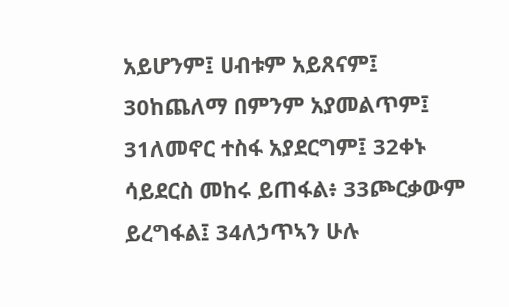አይሆንም፤ ሀብቱም አይጸናም፤ 30ከጨለማ በምንም አያመልጥም፤ 31ለመኖር ተስፋ አያደርግም፤ 32ቀኑ ሳይደርስ መከሩ ይጠፋል፥ 33ጮርቃውም ይረግፋል፤ 34ለኃጥኣን ሁሉ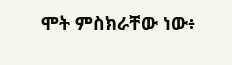ሞት ምስክራቸው ነው፥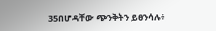35በሆዳቸው ጭንቅትን ይፀንሳሉ፥